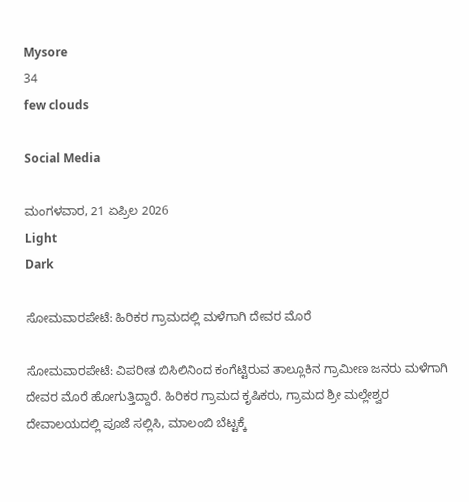Mysore
34
few clouds

Social Media

ಮಂಗಳವಾರ, 21 ಏಪ್ರಿಲ 2026
Light
Dark

ಸೋಮವಾರಪೇಟೆ: ಹಿರಿಕರ ಗ್ರಾಮದಲ್ಲಿ ಮಳೆಗಾಗಿ ದೇವರ ಮೊರೆ

ಸೋಮವಾರಪೇಟೆ: ವಿಪರೀತ ಬಿಸಿಲಿನಿಂದ ಕಂಗೆಟ್ಟಿರುವ ತಾಲ್ಲೂಕಿನ ಗ್ರಾಮೀಣ ಜನರು ಮಳೆಗಾಗಿ ದೇವರ ಮೊರೆ ಹೋಗುತ್ತಿದ್ದಾರೆ. ಹಿರಿಕರ ಗ್ರಾಮದ ಕೃಷಿಕರು, ಗ್ರಾಮದ ಶ್ರೀ ಮಲ್ಲೇಶ್ವರ ದೇವಾಲಯದಲ್ಲಿ ಪೂಜೆ ಸಲ್ಲಿಸಿ, ಮಾಲಂಬಿ ಬೆಟ್ಟಕ್ಕೆ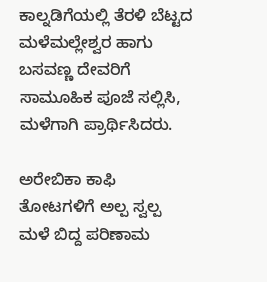ಕಾಲ್ನಡಿಗೆಯಲ್ಲಿ ತೆರಳಿ ಬೆಟ್ಟದ ಮಳೆಮಲ್ಲೇಶ್ವರ ಹಾಗು ಬಸವಣ್ಣ ದೇವರಿಗೆ ಸಾಮೂಹಿಕ ಪೂಜೆ ಸಲ್ಲಿಸಿ, ಮಳೆಗಾಗಿ ಪ್ರಾರ್ಥಿಸಿದರು.

ಅರೇಬಿಕಾ ಕಾಫಿ ತೋಟಗಳಿಗೆ ಅಲ್ಪ ಸ್ವಲ್ಪ ಮಳೆ ಬಿದ್ದ ಪರಿಣಾಮ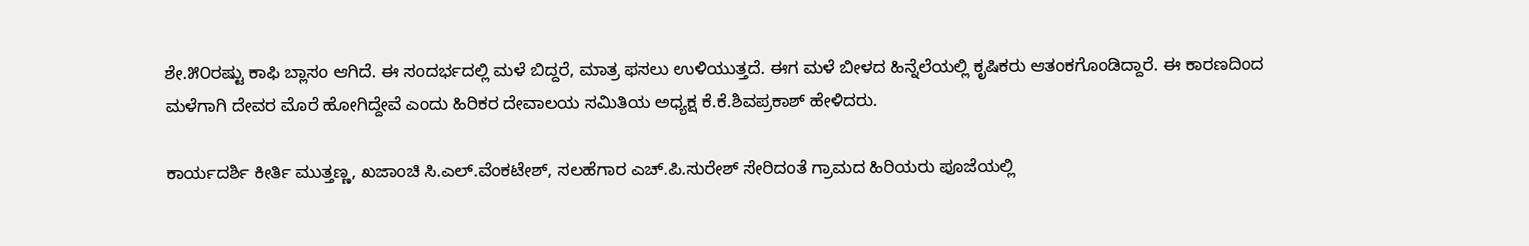ಶೇ.೫೦ರಷ್ಟು ಕಾಫಿ ಬ್ಲಾಸಂ ಆಗಿದೆ. ಈ ಸಂದರ್ಭದಲ್ಲಿ ಮಳೆ ಬಿದ್ದರೆ, ಮಾತ್ರ ಫಸಲು ಉಳಿಯುತ್ತದೆ. ಈಗ ಮಳೆ ಬೀಳದ ಹಿನ್ನೆಲೆಯಲ್ಲಿ ಕೃಷಿಕರು ಆತಂಕಗೊಂಡಿದ್ದಾರೆ. ಈ ಕಾರಣದಿಂದ ಮಳೆಗಾಗಿ ದೇವರ ಮೊರೆ ಹೋಗಿದ್ದೇವೆ ಎಂದು ಹಿರಿಕರ ದೇವಾಲಯ ಸಮಿತಿಯ ಅಧ್ಯಕ್ಷ ಕೆ.ಕೆ.ಶಿವಪ್ರಕಾಶ್ ಹೇಳಿದರು.

ಕಾರ್ಯದರ್ಶಿ ಕೀರ್ತಿ ಮುತ್ತಣ್ಣ, ಖಜಾಂಚಿ ಸಿ.ಎಲ್.ವೆಂಕಟೇಶ್, ಸಲಹೆಗಾರ ಎಚ್.ಪಿ.ಸುರೇಶ್ ಸೇರಿದಂತೆ ಗ್ರಾಮದ ಹಿರಿಯರು ಪೂಜೆಯಲ್ಲಿ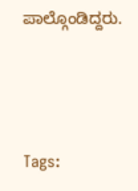ಪಾಲ್ಗೊಂಡಿದ್ದರು.



Tags: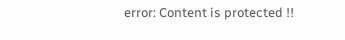error: Content is protected !!